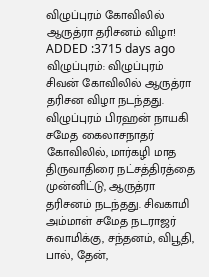விழுப்புரம் கோவிலில் ஆருத்ரா தரிசனம் விழா!
ADDED :3715 days ago
விழுப்புரம்: விழுப்புரம் சிவன் கோவிலில் ஆருத்ரா தரிசன விழா நடந்தது. விழுப்புரம் பிரஹன் நாயகி சமேத கைலாசநாதர் கோவிலில், மார்கழி மாத திருவாதிரை நட்சத்திரத்தை முன்னிட்டு, ஆருத்ரா தரிசனம் நடந்தது. சிவகாமி அம்மாள் சமேத நடராஜர் சுவாமிக்கு, சந்தனம், விபூதி, பால், தேன்,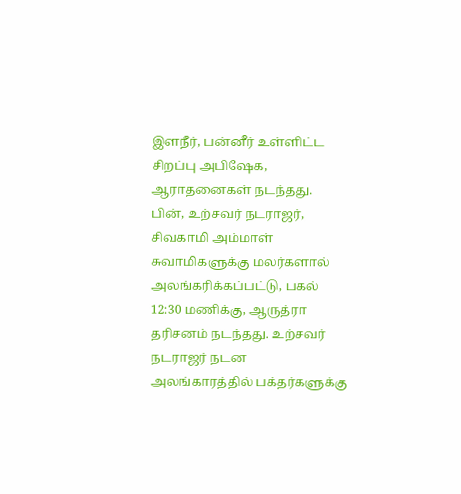இளநீர், பன்னீர் உள்ளிட்ட சிறப்பு அபிஷேக, ஆராதனைகள் நடந்தது. பின், உற்சவர் நடராஜர், சிவகாமி அம்மாள் சுவாமிகளுக்கு மலர்களால் அலங்கரிக்கப்பட்டு, பகல் 12:30 மணிக்கு, ஆருத்ரா தரிசனம் நடந்தது. உற்சவர் நடராஜர் நடன அலங்காரத்தில் பக்தர்களுக்கு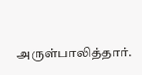அருள்பாலித்தார்.